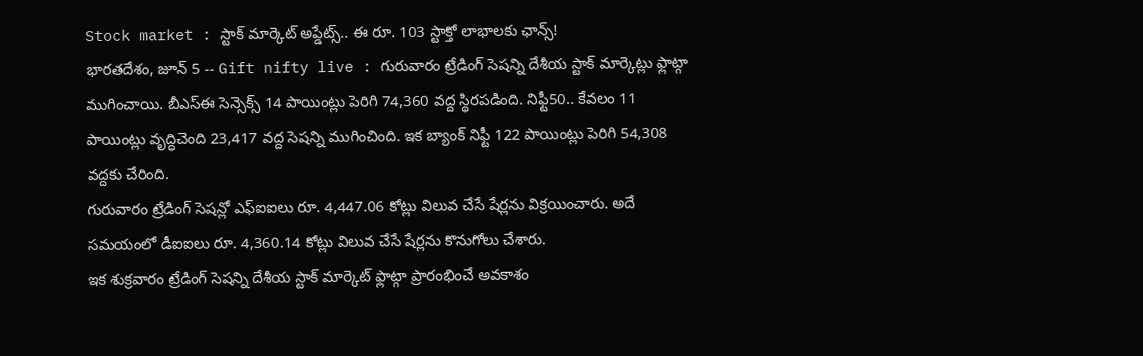Stock market : స్టాక్ మార్కెట్ అప్డేట్స్.. ఈ రూ. 103 స్టాక్తో లాభాలకు ఛాన్స్!
భారతదేశం, జూన్ 5 -- Gift nifty live : గురువారం ట్రేడింగ్ సెషన్ని దేశీయ స్టాక్ మార్కెట్లు ఫ్లాట్గా ముగించాయి. బీఎస్ఈ సెన్సెక్స్ 14 పాయింట్లు పెరిగి 74,360 వద్ద స్థిరపడింది. నిఫ్టీ50.. కేవలం 11 పాయింట్లు వృద్ధిచెంది 23,417 వద్ద సెషన్ని ముగించింది. ఇక బ్యాంక్ నిఫ్టీ 122 పాయింట్లు పెరిగి 54,308 వద్దకు చేరింది.
గురువారం ట్రేడింగ్ సెషన్లో ఎఫ్ఐఐలు రూ. 4,447.06 కోట్లు విలువ చేసే షేర్లను విక్రయించారు. అదే సమయంలో డీఐఐలు రూ. 4,360.14 కోట్లు విలువ చేసే షేర్లను కొనుగోలు చేశారు.
ఇక శుక్రవారం ట్రేడింగ్ సెషన్ని దేశీయ స్టాక్ మార్కెట్ ఫ్లాట్గా ప్రారంభించే అవకాశం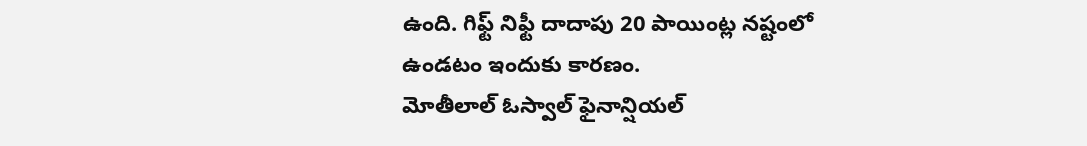ఉంది. గిఫ్ట్ నిఫ్టీ దాదాపు 20 పాయింట్ల నష్టంలో ఉండటం ఇందుకు కారణం.
మోతీలాల్ ఓస్వాల్ ఫైనాన్షియల్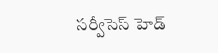సర్వీసెస్ హెడ్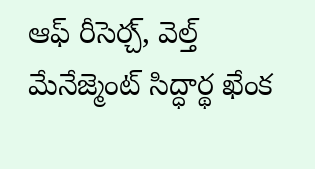ఆఫ్ రీసెర్చ్, వెల్త్ మేనేజ్మెంట్ సిద్ధార్థ ఖేంక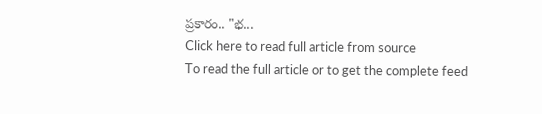ప్రకారం.. "భ...
Click here to read full article from source
To read the full article or to get the complete feed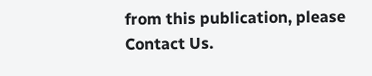from this publication, please
Contact Us.